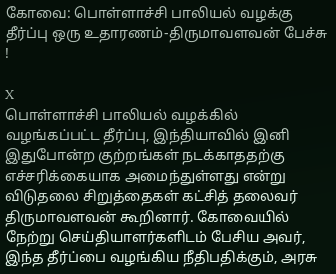கோவை: பொள்ளாச்சி பாலியல் வழக்கு தீர்ப்பு ஒரு உதாரணம்-திருமாவளவன் பேச்சு !

X
பொள்ளாச்சி பாலியல் வழக்கில் வழங்கப்பட்ட தீர்ப்பு, இந்தியாவில் இனி இதுபோன்ற குற்றங்கள் நடக்காததற்கு எச்சரிக்கையாக அமைந்துள்ளது என்று விடுதலை சிறுத்தைகள் கட்சித் தலைவர் திருமாவளவன் கூறினார். கோவையில் நேற்று செய்தியாளர்களிடம் பேசிய அவர், இந்த தீர்ப்பை வழங்கிய நீதிபதிக்கும், அரசு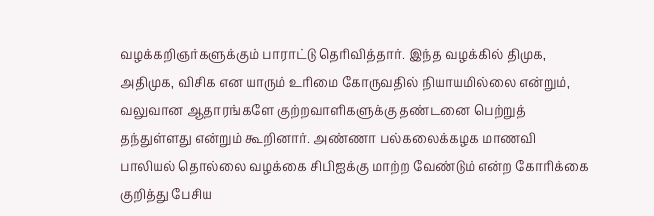வழக்கறிஞர்களுக்கும் பாராட்டு தெரிவித்தார். இந்த வழக்கில் திமுக, அதிமுக, விசிக என யாரும் உரிமை கோருவதில் நியாயமில்லை என்றும், வலுவான ஆதாரங்களே குற்றவாளிகளுக்கு தண்டனை பெற்றுத் தந்துள்ளது என்றும் கூறினார். அண்ணா பல்கலைக்கழக மாணவி பாலியல் தொல்லை வழக்கை சிபிஐக்கு மாற்ற வேண்டும் என்ற கோரிக்கை குறித்து பேசிய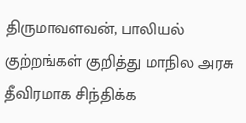திருமாவளவன், பாலியல் குற்றங்கள் குறித்து மாநில அரசு தீவிரமாக சிந்திக்க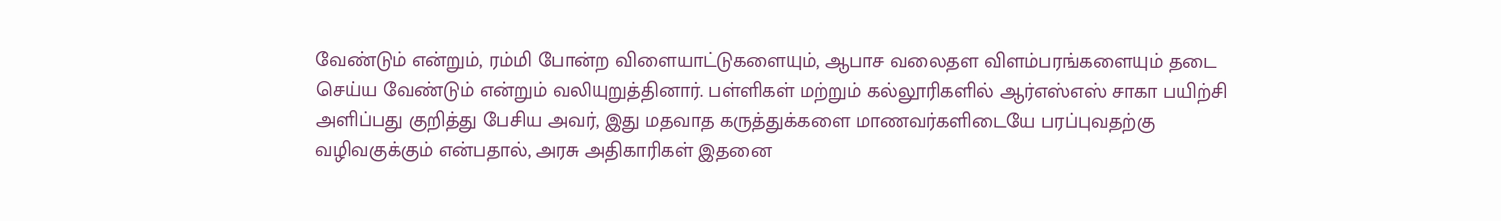வேண்டும் என்றும், ரம்மி போன்ற விளையாட்டுகளையும், ஆபாச வலைதள விளம்பரங்களையும் தடை செய்ய வேண்டும் என்றும் வலியுறுத்தினார். பள்ளிகள் மற்றும் கல்லூரிகளில் ஆர்எஸ்எஸ் சாகா பயிற்சி அளிப்பது குறித்து பேசிய அவர், இது மதவாத கருத்துக்களை மாணவர்களிடையே பரப்புவதற்கு வழிவகுக்கும் என்பதால், அரசு அதிகாரிகள் இதனை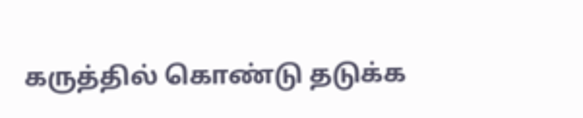கருத்தில் கொண்டு தடுக்க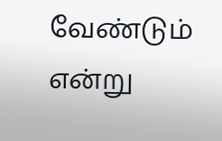வேண்டும் என்று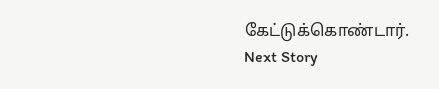கேட்டுக்கொண்டார்.
Next Story